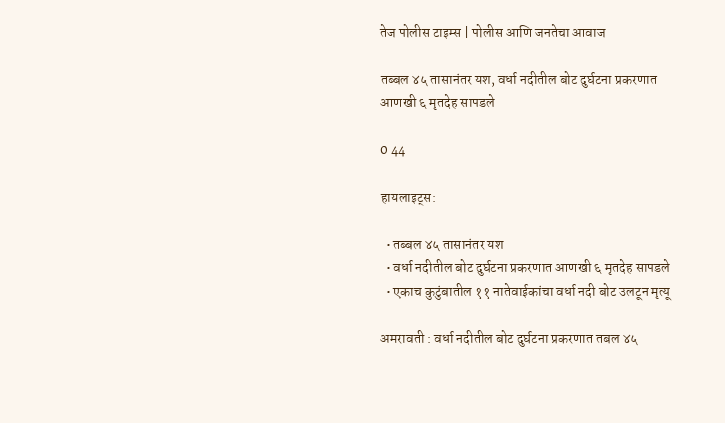तेज पोलीस टाइम्स | पोलीस आणि जनतेचा आवाज

तब्बल ४५ तासानंतर यश, वर्धा नदीतील बोट दुर्घटना प्रकरणात आणखी ६ मृतदेह सापडले

0 44

हायलाइट्स:

  • तब्बल ४५ तासानंतर यश
  • वर्धा नदीतील बोट दुर्घटना प्रकरणात आणखी ६ मृतदेह सापडले
  • एकाच कुटुंबातील ११ नातेवाईकांचा वर्धा नदी बोट उलटून मृत्यू

अमरावती : वर्धा नदीतील बोट दुर्घटना प्रकरणात तबल ४५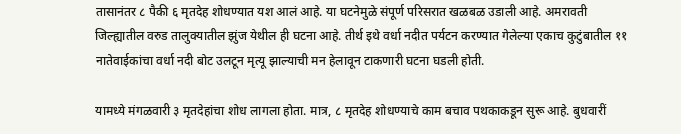तासानंतर ८ पैकी ६ मृतदेह शोधण्यात यश आलं आहे. या घटनेमुळे संपूर्ण परिसरात खळबळ उडाली आहे. अमरावती जिल्ह्यातील वरुड तालुक्यातील झुंज येथील ही घटना आहे. तीर्थ इथे वर्धा नदीत पर्यटन करण्यात गेलेल्या एकाच कुटुंबातील ११ नातेवाईकांचा वर्धा नदी बोट उलटून मृत्यू झाल्याची मन हेलावून टाकणारी घटना घडली होती.

यामध्ये मंगळवारी ३ मृतदेहांचा शोध लागला होता. मात्र, ८ मृतदेह शोधण्याचे काम बचाव पथकाकडून सुरू आहे. बुधवारीं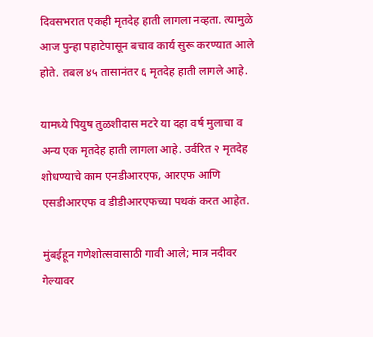दिवसभरात एकही मृतदेह हाती लागला नव्हता. त्यामुळे आज पुन्हा पहाटेपासून बचाव कार्य सुरू करण्यात आले होते. तबल ४५ तासानंतर ६ मृतदेह हाती लागले आहे.

यामध्ये पियुष तुळशीदास मटरे या दहा वर्ष मुलाचा व अन्य एक मृतदेह हाती लागला आहे. उर्वरित २ मृतदेह शोधण्याचे काम एनडीआरएफ, आरएफ आणि एसडीआरएफ व डीडीआरएफच्या पथकं करत आहेत.

मुंबईहून गणेशोत्सवासाठी गावी आले; मात्र नदीवर गेल्यावर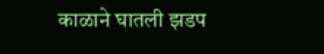काळाने घातली झडप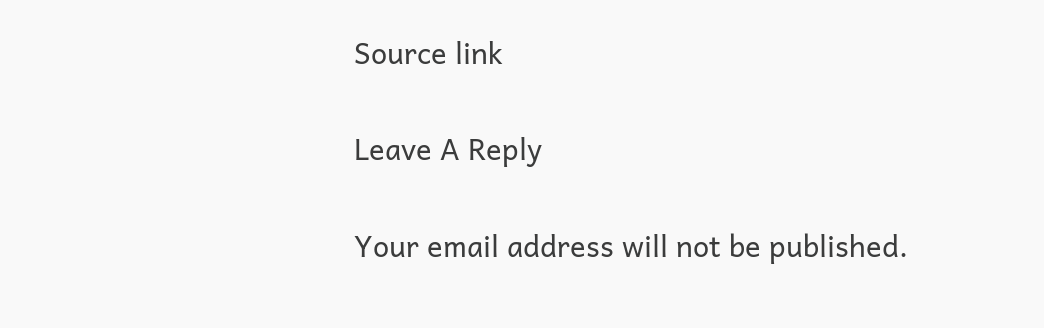Source link

Leave A Reply

Your email address will not be published.